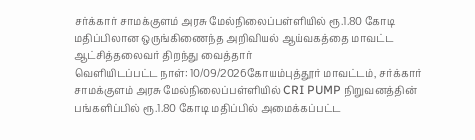சர்க்கார் சாமக்குளம் அரசு மேல்நிலைப்பள்ளியில் ரூ.1.80 கோடி மதிப்பிலான ஒருங்கிணைந்த அறிவியல் ஆய்வகத்தை மாவட்ட ஆட்சித்தலைவர் திறந்து வைத்தார்
வெளியிடப்பட்ட நாள்: 10/09/2026கோயம்புத்தூர் மாவட்டம், சர்க்கார் சாமக்குளம் அரசு மேல்நிலைப்பள்ளியில் CRI PUMP நிறுவனத்தின் பங்களிப்பில் ரூ.1.80 கோடி மதிப்பில் அமைக்கப்பட்ட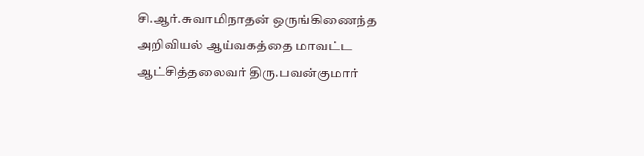சி.ஆர்.சுவாமிநாதன் ஒருங்கிணைந்த அறிவியல் ஆய்வகத்தை மாவட்ட ஆட்சித்தலைவர் திரு.பவன்குமார்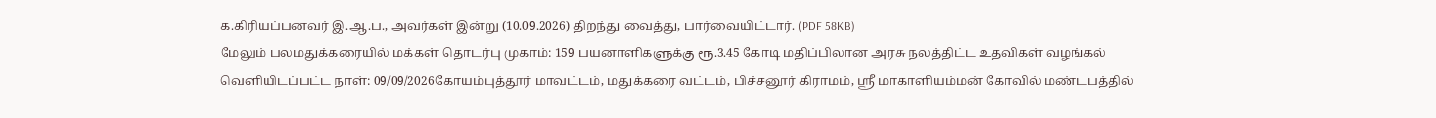க.கிரியப்பனவர் இ.ஆ.ப., அவர்கள் இன்று (10.09.2026) திறந்து வைத்து, பார்வையிட்டார். (PDF 58KB)
மேலும் பலமதுக்கரையில் மக்கள் தொடர்பு முகாம்: 159 பயனாளிகளுக்கு ரூ.3.45 கோடி மதிப்பிலான அரசு நலத்திட்ட உதவிகள் வழங்கல்
வெளியிடப்பட்ட நாள்: 09/09/2026கோயம்புத்தூர் மாவட்டம், மதுக்கரை வட்டம், பிச்சனூர் கிராமம், ஸ்ரீ மாகாளியம்மன் கோவில் மண்டபத்தில்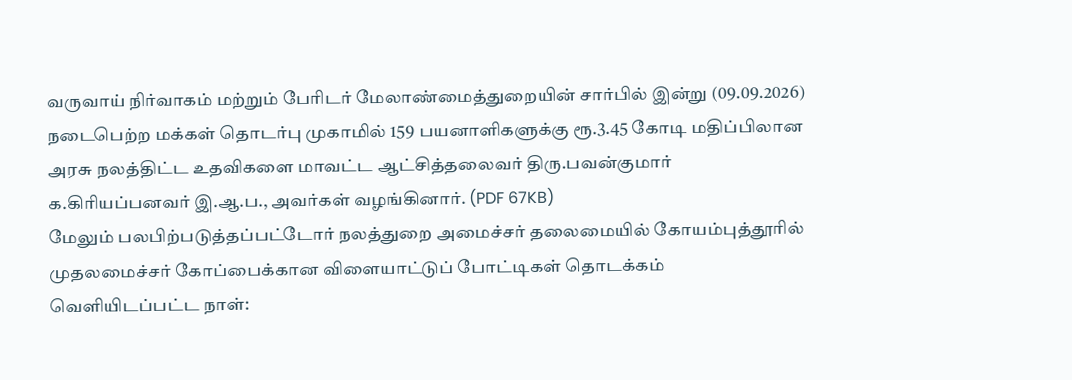வருவாய் நிர்வாகம் மற்றும் பேரிடர் மேலாண்மைத்துறையின் சார்பில் இன்று (09.09.2026) நடைபெற்ற மக்கள் தொடர்பு முகாமில் 159 பயனாளிகளுக்கு ரூ.3.45 கோடி மதிப்பிலான அரசு நலத்திட்ட உதவிகளை மாவட்ட ஆட்சித்தலைவர் திரு.பவன்குமார் க.கிரியப்பனவர் இ.ஆ.ப., அவர்கள் வழங்கினார். (PDF 67KB)
மேலும் பலபிற்படுத்தப்பட்டோர் நலத்துறை அமைச்சர் தலைமையில் கோயம்புத்தூரில் முதலமைச்சர் கோப்பைக்கான விளையாட்டுப் போட்டிகள் தொடக்கம்
வெளியிடப்பட்ட நாள்: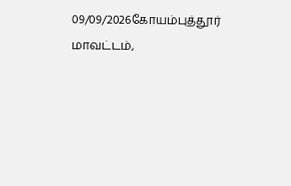09/09/2026கோயம்புத்தூர் மாவட்டம்,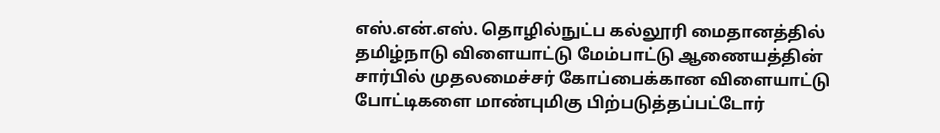எஸ்.என்.எஸ். தொழில்நுட்ப கல்லூரி மைதானத்தில் தமிழ்நாடு விளையாட்டு மேம்பாட்டு ஆணையத்தின் சார்பில் முதலமைச்சர் கோப்பைக்கான விளையாட்டு போட்டிகளை மாண்புமிகு பிற்படுத்தப்பட்டோர்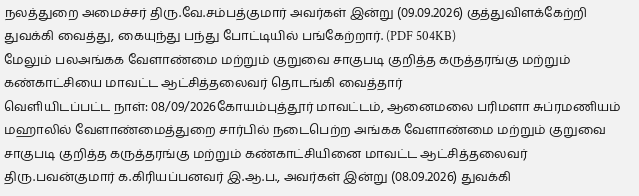நலத்துறை அமைச்சர் திரு.வே.சம்பத்குமார் அவர்கள் இன்று (09.09.2026) குத்துவிளக்கேற்றி துவக்கி வைத்து, கையுந்து பந்து போட்டியில் பங்கேற்றார். (PDF 504KB)
மேலும் பலஅங்கக வேளாண்மை மற்றும் குறுவை சாகுபடி குறித்த கருத்தரங்கு மற்றும் கண்காட்சியை மாவட்ட ஆட்சித்தலைவர் தொடங்கி வைத்தார்
வெளியிடப்பட்ட நாள்: 08/09/2026கோயம்புத்தூர் மாவட்டம், ஆனைமலை பரிமளா சுப்ரமணியம் மஹாலில் வேளாண்மைத்துறை சார்பில் நடைபெற்ற அங்கக வேளாண்மை மற்றும் குறுவை சாகுபடி குறித்த கருத்தரங்கு மற்றும் கண்காட்சியினை மாவட்ட ஆட்சித்தலைவர் திரு.பவன்குமார் க.கிரியப்பனவர் இ.ஆ.ப., அவர்கள் இன்று (08.09.2026) துவக்கி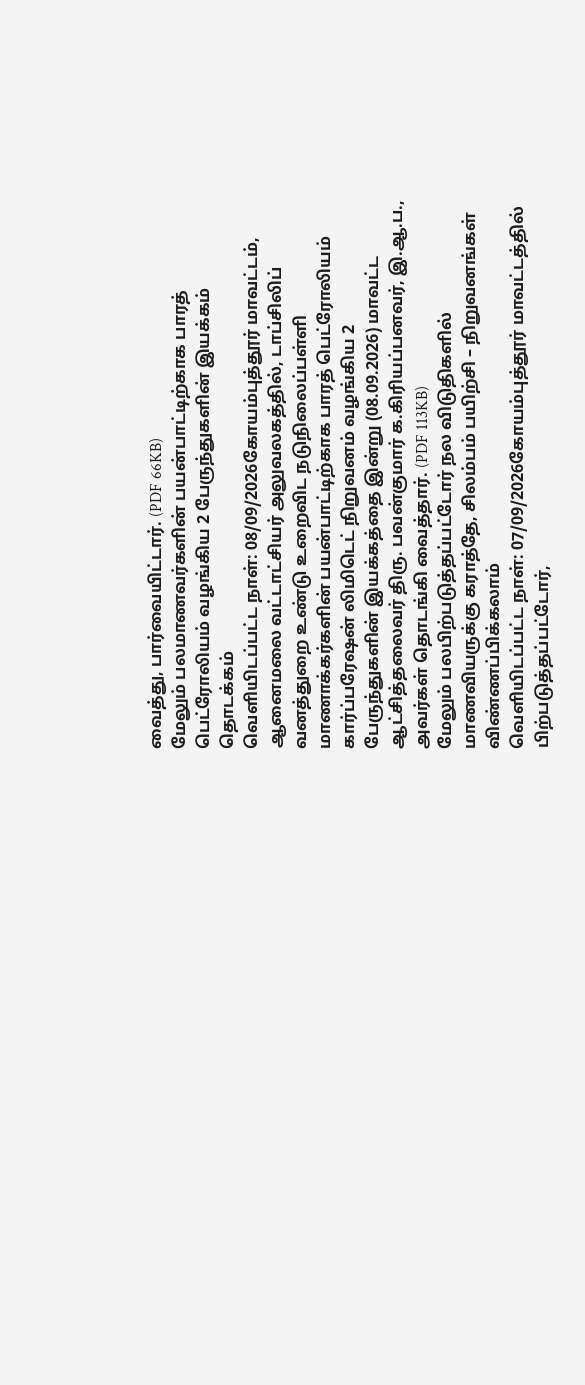வைத்து, பார்வையிட்டார். (PDF 66KB)
மேலும் பலமாணவர்களின் பயன்பாட்டிற்காக பாரத் பெட்ரோலியம் வழங்கிய 2 பேருந்துகளின் இயக்கம் தொடக்கம்
வெளியிடப்பட்ட நாள்: 08/09/2026கோயம்புத்தூர் மாவட்டம், ஆனைமலை வட்டாட்சியர் அலுவலகத்தில், டாப்சிலிப் வனத்துறை உண்டு உறைவிட நடுநிலைப்பள்ளி மாணாக்கர்களின் பயன்பாட்டிற்காக பாரத் பெட்ரோலியம் கார்ப்பரேஷன் லிமிடெட் நிறுவனம் வழங்கிய 2 பேருந்துகளின் இயக்கத்தை இன்று (08.09.2026) மாவட்ட ஆட்சித்தலைவர் திரு. பவன்குமார் க.கிரியப்பனவர், இ.ஆ.ப., அவர்கள் தொடங்கி வைத்தார். (PDF 113KB)
மேலும் பலபிற்படுத்தப்பட்டோர் நல விடுதிகளில் மாணவியருக்கு கராத்தே, சிலம்பம் பயிற்சி – நிறுவனங்கள் விண்ணப்பிக்கலாம்
வெளியிடப்பட்ட நாள்: 07/09/2026கோயம்புத்தூர் மாவட்டத்தில் பிற்படுத்தப்பட்டோர்,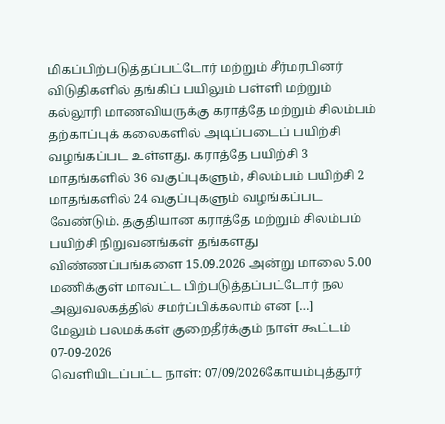மிகப்பிற்படுத்தப்பட்டோர் மற்றும் சீர்மரபினர் விடுதிகளில் தங்கிப் பயிலும் பள்ளி மற்றும் கல்லூரி மாணவியருக்கு கராத்தே மற்றும் சிலம்பம் தற்காப்புக் கலைகளில் அடிப்படைப் பயிற்சி வழங்கப்பட உள்ளது. கராத்தே பயிற்சி 3 மாதங்களில் 36 வகுப்புகளும், சிலம்பம் பயிற்சி 2 மாதங்களில் 24 வகுப்புகளும் வழங்கப்பட வேண்டும். தகுதியான கராத்தே மற்றும் சிலம்பம் பயிற்சி நிறுவனங்கள் தங்களது விண்ணப்பங்களை 15.09.2026 அன்று மாலை 5.00 மணிக்குள் மாவட்ட பிற்படுத்தப்பட்டோர் நல அலுவலகத்தில் சமர்ப்பிக்கலாம் என […]
மேலும் பலமக்கள் குறைதீர்க்கும் நாள் கூட்டம் 07-09-2026
வெளியிடப்பட்ட நாள்: 07/09/2026கோயம்புத்தூர்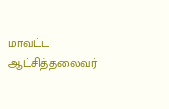மாவட்ட ஆட்சித்தலைவர்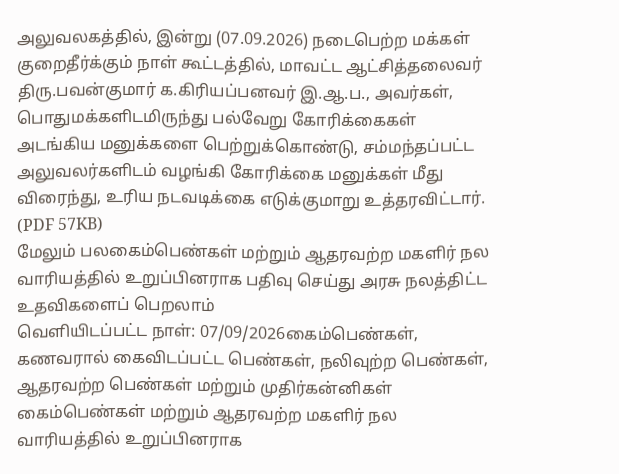அலுவலகத்தில், இன்று (07.09.2026) நடைபெற்ற மக்கள் குறைதீர்க்கும் நாள் கூட்டத்தில், மாவட்ட ஆட்சித்தலைவர் திரு.பவன்குமார் க.கிரியப்பனவர் இ.ஆ.ப., அவர்கள், பொதுமக்களிடமிருந்து பல்வேறு கோரிக்கைகள் அடங்கிய மனுக்களை பெற்றுக்கொண்டு, சம்மந்தப்பட்ட அலுவலர்களிடம் வழங்கி கோரிக்கை மனுக்கள் மீது விரைந்து, உரிய நடவடிக்கை எடுக்குமாறு உத்தரவிட்டார். (PDF 57KB)
மேலும் பலகைம்பெண்கள் மற்றும் ஆதரவற்ற மகளிர் நல வாரியத்தில் உறுப்பினராக பதிவு செய்து அரசு நலத்திட்ட உதவிகளைப் பெறலாம்
வெளியிடப்பட்ட நாள்: 07/09/2026கைம்பெண்கள், கணவரால் கைவிடப்பட்ட பெண்கள், நலிவுற்ற பெண்கள், ஆதரவற்ற பெண்கள் மற்றும் முதிர்கன்னிகள் கைம்பெண்கள் மற்றும் ஆதரவற்ற மகளிர் நல வாரியத்தில் உறுப்பினராக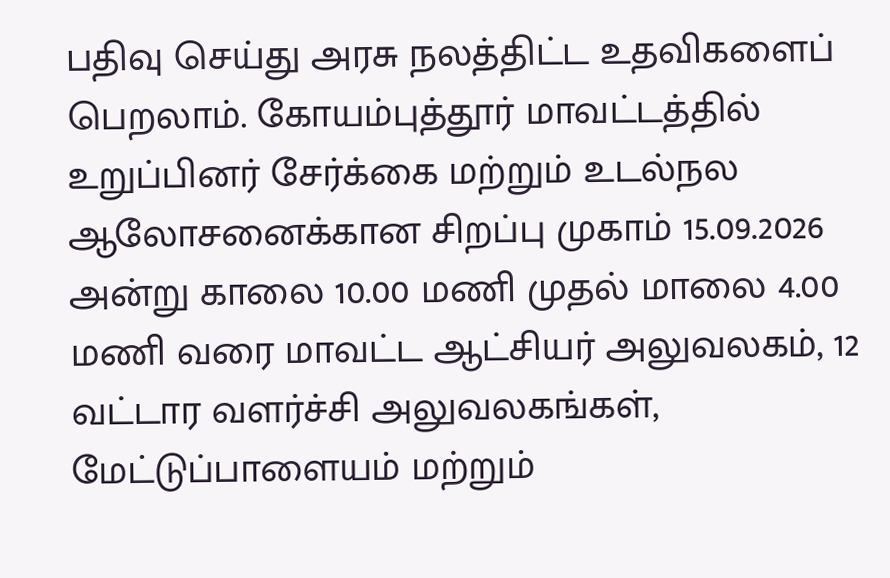பதிவு செய்து அரசு நலத்திட்ட உதவிகளைப் பெறலாம். கோயம்புத்தூர் மாவட்டத்தில் உறுப்பினர் சேர்க்கை மற்றும் உடல்நல ஆலோசனைக்கான சிறப்பு முகாம் 15.09.2026 அன்று காலை 10.00 மணி முதல் மாலை 4.00 மணி வரை மாவட்ட ஆட்சியர் அலுவலகம், 12 வட்டார வளர்ச்சி அலுவலகங்கள், மேட்டுப்பாளையம் மற்றும்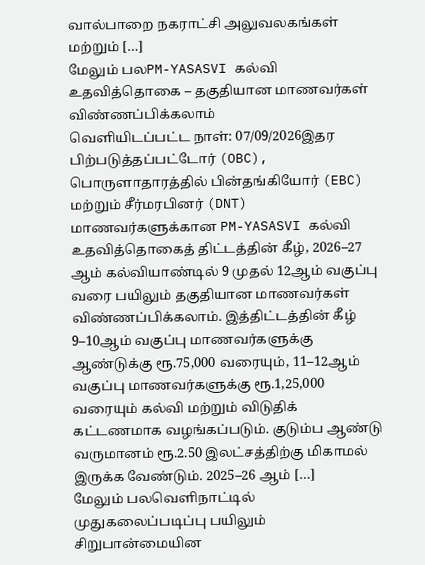வால்பாறை நகராட்சி அலுவலகங்கள் மற்றும் […]
மேலும் பலPM-YASASVI கல்வி உதவித்தொகை – தகுதியான மாணவர்கள் விண்ணப்பிக்கலாம்
வெளியிடப்பட்ட நாள்: 07/09/2026இதர பிற்படுத்தப்பட்டோர் (OBC), பொருளாதாரத்தில் பின்தங்கியோர் (EBC) மற்றும் சீர்மரபினர் (DNT) மாணவர்களுக்கான PM-YASASVI கல்வி உதவித்தொகைத் திட்டத்தின் கீழ், 2026–27 ஆம் கல்வியாண்டில் 9 முதல் 12ஆம் வகுப்பு வரை பயிலும் தகுதியான மாணவர்கள் விண்ணப்பிக்கலாம். இத்திட்டத்தின் கீழ் 9–10ஆம் வகுப்பு மாணவர்களுக்கு ஆண்டுக்கு ரூ.75,000 வரையும், 11–12ஆம் வகுப்பு மாணவர்களுக்கு ரூ.1,25,000 வரையும் கல்வி மற்றும் விடுதிக் கட்டணமாக வழங்கப்படும். குடும்ப ஆண்டு வருமானம் ரூ.2.50 இலட்சத்திற்கு மிகாமல் இருக்க வேண்டும். 2025–26 ஆம் […]
மேலும் பலவெளிநாட்டில் முதுகலைப்படிப்பு பயிலும் சிறுபான்மையின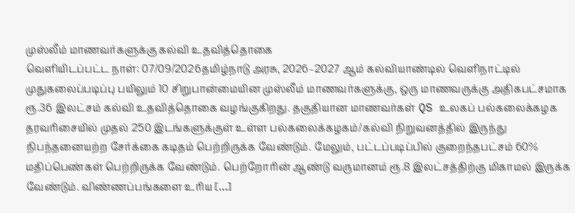முஸ்லீம் மாணவர்களுக்கு கல்வி உதவித்தொகை
வெளியிடப்பட்ட நாள்: 07/09/2026தமிழ்நாடு அரசு, 2026–2027 ஆம் கல்வியாண்டில் வெளிநாட்டில் முதுகலைப்படிப்பு பயிலும் 10 சிறுபான்மையின முஸ்லீம் மாணவர்களுக்கு, ஒரு மாணவருக்கு அதிகபட்சமாக ரூ.36 இலட்சம் கல்வி உதவித்தொகை வழங்குகிறது. தகுதியான மாணவர்கள் QS உலகப் பல்கலைக்கழக தரவரிசையில் முதல் 250 இடங்களுக்குள் உள்ள பல்கலைக்கழகம்/கல்வி நிறுவனத்தில் இருந்து நிபந்தனையற்ற சேர்க்கை கடிதம் பெற்றிருக்க வேண்டும். மேலும், பட்டப்படிப்பில் குறைந்தபட்சம் 60% மதிப்பெண்கள் பெற்றிருக்க வேண்டும். பெற்றோரின் ஆண்டு வருமானம் ரூ.8 இலட்சத்திற்கு மிகாமல் இருக்க வேண்டும். விண்ணப்பங்களை உரிய […]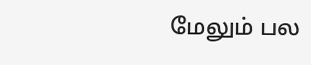மேலும் பல